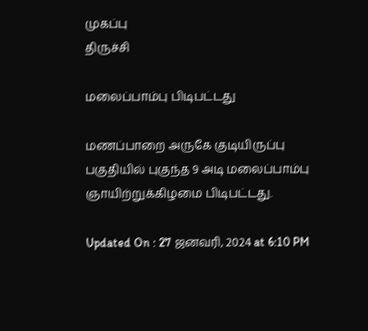முகப்பு
திருச்சி

மலைப்பாம்பு பிடிபட்டது

மணப்பாறை அருகே குடியிருப்பு பகுதியில் புகுந்த 9 அடி மலைப்பாம்பு ஞாயிற்றுக்கிழமை பிடிபட்டது.

Updated On : 27 ஜனவரி, 2024 at 6:10 PM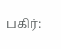பகிர்: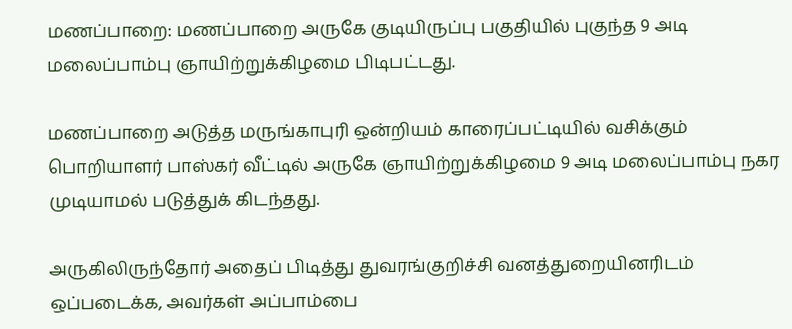மணப்பாறை: மணப்பாறை அருகே குடியிருப்பு பகுதியில் புகுந்த 9 அடி மலைப்பாம்பு ஞாயிற்றுக்கிழமை பிடிபட்டது.

மணப்பாறை அடுத்த மருங்காபுரி ஒன்றியம் காரைப்பட்டியில் வசிக்கும் பொறியாளர் பாஸ்கர் வீட்டில் அருகே ஞாயிற்றுக்கிழமை 9 அடி மலைப்பாம்பு நகர முடியாமல் படுத்துக் கிடந்தது.

அருகிலிருந்தோர் அதைப் பிடித்து துவரங்குறிச்சி வனத்துறையினரிடம் ஒப்படைக்க, அவர்கள் அப்பாம்பை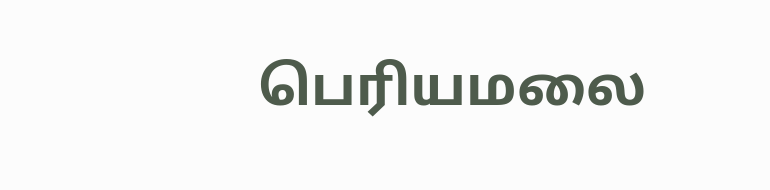பெரியமலை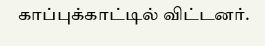காப்புக்காட்டில் விட்டனர்.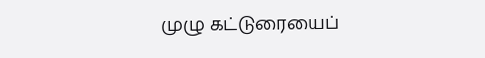முழு கட்டுரையைப்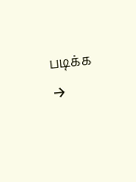படிக்க →